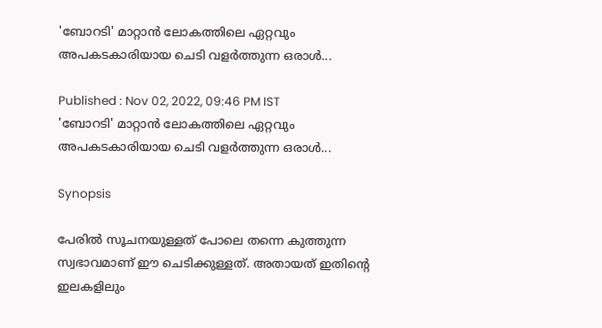'ബോറടി' മാറ്റാൻ ലോകത്തിലെ ഏറ്റവും അപകടകാരിയായ ചെടി വളര്‍ത്തുന്ന ഒരാള്‍...

Published : Nov 02, 2022, 09:46 PM IST
'ബോറടി' മാറ്റാൻ ലോകത്തിലെ ഏറ്റവും അപകടകാരിയായ ചെടി വളര്‍ത്തുന്ന ഒരാള്‍...

Synopsis

പേരില്‍ സൂചനയുള്ളത് പോലെ തന്നെ കുത്തുന്ന സ്വഭാവമാണ് ഈ ചെടിക്കുള്ളത്. അതായത് ഇതിന്‍റെ ഇലകളിലും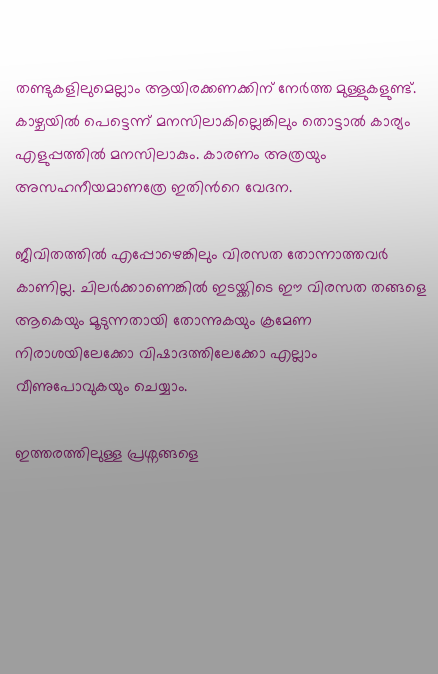തണ്ടുകളിലുമെല്ലാം ആയിരക്കണക്കിന് നേര്‍ത്ത മുള്ളുകളുണ്ട്. കാഴ്ചയില്‍ പെട്ടെന്ന് മനസിലാകില്ലെങ്കിലും തൊട്ടാല്‍ കാര്യം എളുപ്പത്തില്‍ മനസിലാകും. കാരണം അത്രയും അസഹനീയമാണത്രേ ഇതിന്‍റെ വേദന.

ജീവിതത്തില്‍ എപ്പോഴെങ്കിലും വിരസത തോന്നാത്തവര്‍ കാണില്ല. ചിലര്‍ക്കാണെങ്കില്‍ ഇടയ്ക്കിടെ ഈ വിരസത തങ്ങളെ ആകെയും മൂടുന്നതായി തോന്നുകയും ക്രമേണ നിരാശയിലേക്കോ വിഷാദത്തിലേക്കോ എല്ലാം വീണുപോവുകയും ചെയ്യാം.

ഇത്തരത്തിലുള്ള പ്രശ്നങ്ങളെ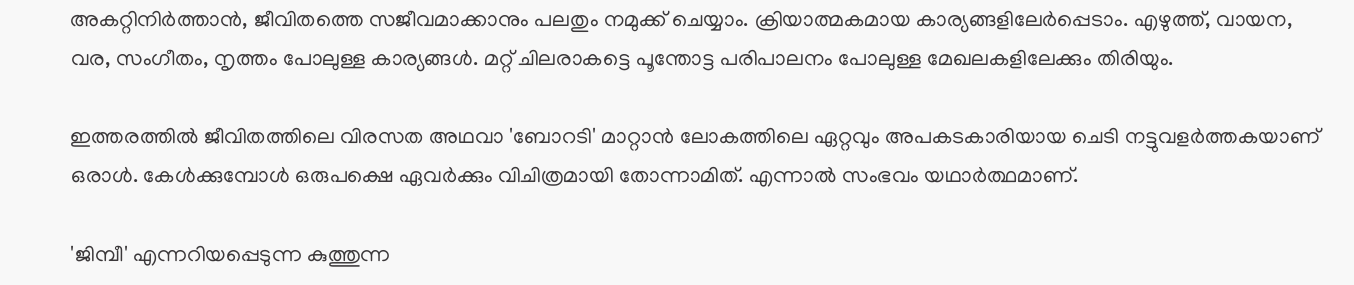അകറ്റിനിര്‍ത്താൻ, ജീവിതത്തെ സജീവമാക്കാനും പലതും നമുക്ക് ചെയ്യാം. ക്രിയാത്മകമായ കാര്യങ്ങളിലേര്‍പ്പെടാം. എഴുത്ത്, വായന, വര, സംഗീതം, നൃത്തം പോലുള്ള കാര്യങ്ങള്‍. മറ്റ് ചിലരാകട്ടെ പൂന്തോട്ട പരിപാലനം പോലുള്ള മേഖലകളിലേക്കും തിരിയും.

ഇത്തരത്തില്‍ ജീവിതത്തിലെ വിരസത അഥവാ 'ബോറടി' മാറ്റാൻ ലോകത്തിലെ ഏറ്റവും അപകടകാരിയായ ചെടി നട്ടുവളര്‍ത്തകയാണ് ഒരാള്‍. കേള്‍ക്കുമ്പോള്‍ ഒരുപക്ഷെ ഏവര്‍ക്കും വിചിത്രമായി തോന്നാമിത്. എന്നാല്‍ സംഭവം യഥാര്‍ത്ഥമാണ്.

'ജിമ്പീ' എന്നറിയപ്പെടുന്ന കുത്തുന്ന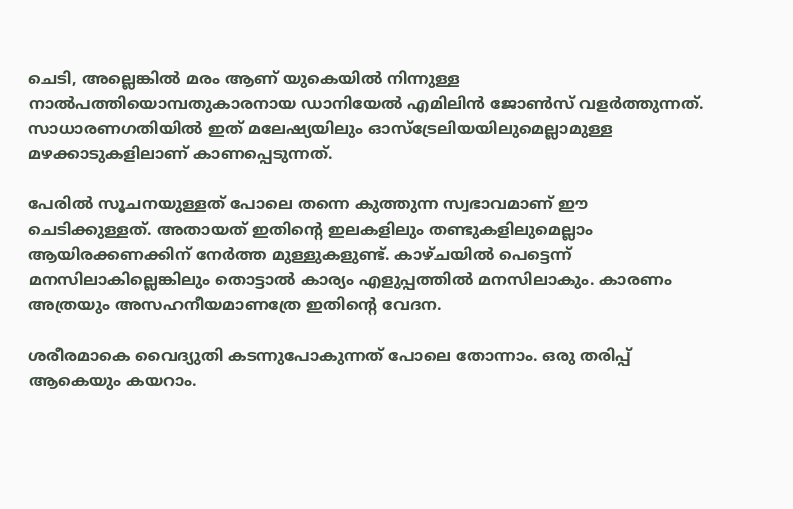ചെടി, അല്ലെങ്കില്‍ മരം ആണ് യുകെയില്‍ നിന്നുള്ള നാല്‍പത്തിയൊമ്പതുകാരനായ ഡാനിയേല്‍ എമിലിൻ ജോണ്‍സ് വളര്‍ത്തുന്നത്. സാധാരണഗതിയില്‍ ഇത് മലേഷ്യയിലും ഓസ്ട്രേലിയയിലുമെല്ലാമുള്ള മഴക്കാടുകളിലാണ് കാണപ്പെടുന്നത്.

പേരില്‍ സൂചനയുള്ളത് പോലെ തന്നെ കുത്തുന്ന സ്വഭാവമാണ് ഈ ചെടിക്കുള്ളത്. അതായത് ഇതിന്‍റെ ഇലകളിലും തണ്ടുകളിലുമെല്ലാം ആയിരക്കണക്കിന് നേര്‍ത്ത മുള്ളുകളുണ്ട്. കാഴ്ചയില്‍ പെട്ടെന്ന് മനസിലാകില്ലെങ്കിലും തൊട്ടാല്‍ കാര്യം എളുപ്പത്തില്‍ മനസിലാകും. കാരണം അത്രയും അസഹനീയമാണത്രേ ഇതിന്‍റെ വേദന.

ശരീരമാകെ വൈദ്യുതി കടന്നുപോകുന്നത് പോലെ തോന്നാം. ഒരു തരിപ്പ് ആകെയും കയറാം.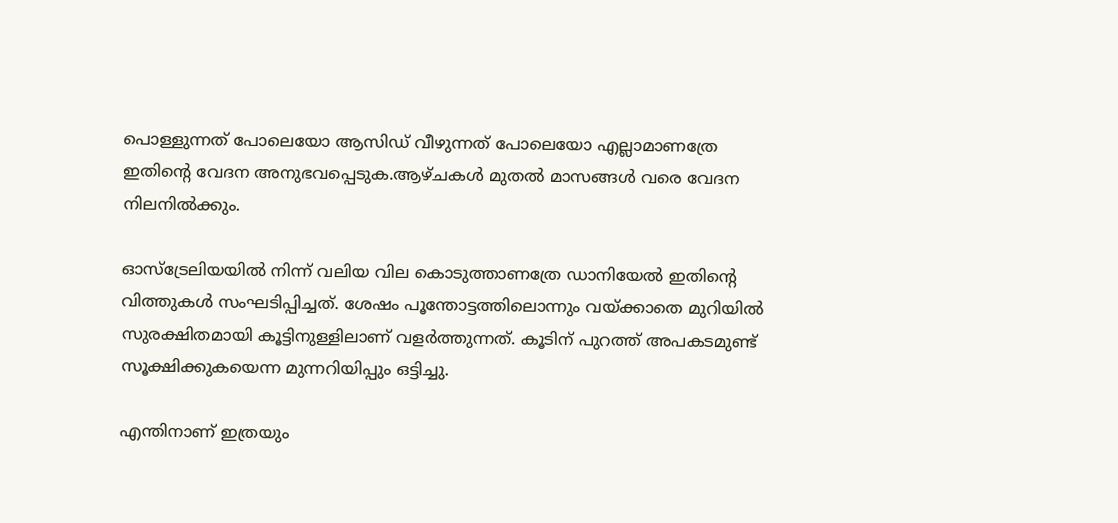പൊള്ളുന്നത് പോലെയോ ആസിഡ് വീഴുന്നത് പോലെയോ എല്ലാമാണത്രേ ഇതിന്‍റെ വേദന അനുഭവപ്പെടുക.ആഴ്ചകള്‍ മുതല്‍ മാസങ്ങള്‍ വരെ വേദന നിലനില്‍ക്കും.

ഓസ്ട്രേലിയയില്‍ നിന്ന് വലിയ വില കൊടുത്താണത്രേ ഡാനിയേല്‍ ഇതിന്‍റെ വിത്തുകള്‍ സംഘടിപ്പിച്ചത്. ശേഷം പൂന്തോട്ടത്തിലൊന്നും വയ്ക്കാതെ മുറിയില്‍ സുരക്ഷിതമായി കൂട്ടിനുള്ളിലാണ് വളര്‍ത്തുന്നത്. കൂടിന് പുറത്ത് അപകടമുണ്ട് സൂക്ഷിക്കുകയെന്ന മുന്നറിയിപ്പും ഒട്ടിച്ചു.

എന്തിനാണ് ഇത്രയും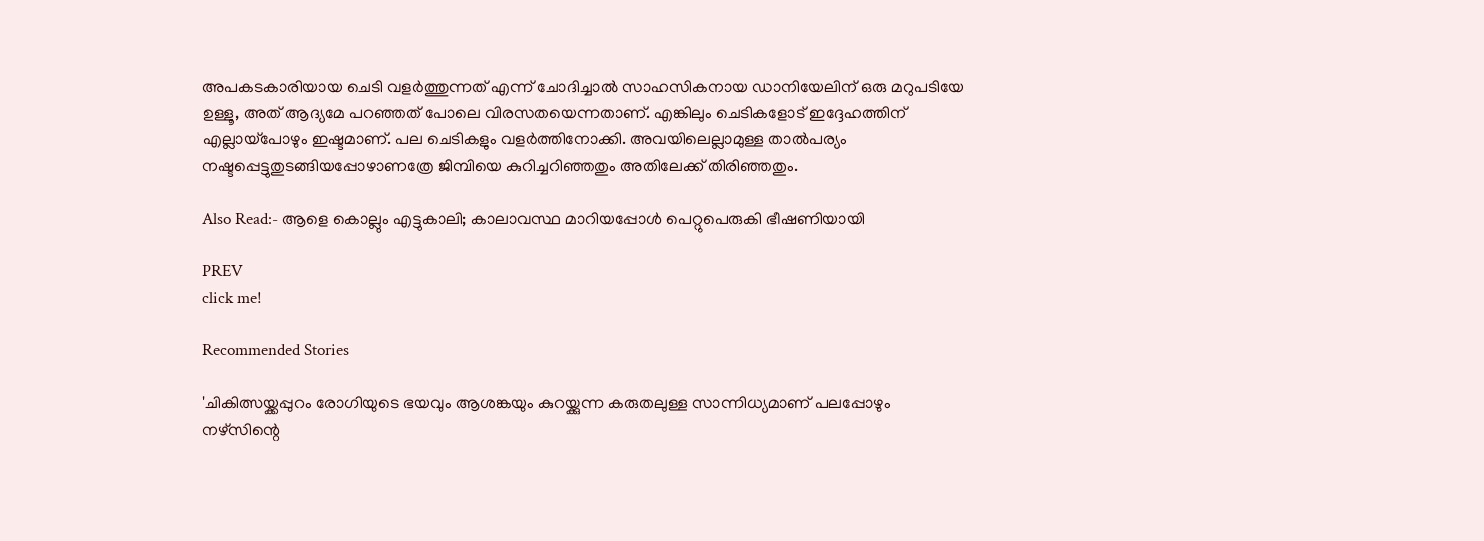അപകടകാരിയായ ചെടി വളര്‍ത്തുന്നത് എന്ന് ചോദിച്ചാല്‍ സാഹസികനായ ഡാനിയേലിന് ഒരു മറുപടിയേ ഉള്ളൂ, അത് ആദ്യമേ പറഞ്ഞത് പോലെ വിരസതയെന്നതാണ്. എങ്കിലും ചെടികളോട് ഇദ്ദേഹത്തിന് എല്ലായ്പോഴും ഇഷ്ടമാണ്. പല ചെടികളും വളര്‍ത്തിനോക്കി. അവയിലെല്ലാമുള്ള താല്‍പര്യം നഷ്ടപ്പെട്ടുതുടങ്ങിയപ്പോഴാണത്രേ ജിമ്പിയെ കുറിച്ചറിഞ്ഞതും അതിലേക്ക് തിരിഞ്ഞതും.

Also Read:- ആളെ കൊല്ലും എട്ടുകാലി; കാലാവസ്ഥ മാറിയപ്പോള്‍ പെറ്റുപെരുകി ഭീഷണിയായി

PREV
click me!

Recommended Stories

'ചികിത്സയ്ക്കപ്പുറം രോഗിയുടെ ഭയവും ആശങ്കയും കുറയ്ക്കുന്ന കരുതലുള്ള സാന്നിധ്യമാണ് പലപ്പോഴും നഴ്സിന്റെ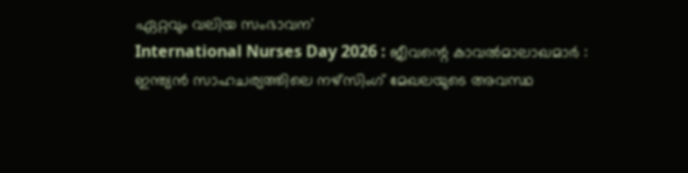ഏറ്റവും വലിയ സംഭാവന'
International Nurses Day 2026 : ജീവന്റെ കാവൽമാലാഖമാർ : ഇന്ത്യൻ സാഹചര്യത്തിലെ നഴ്സിംഗ് മേഖലയുടെ അവസ്ഥ